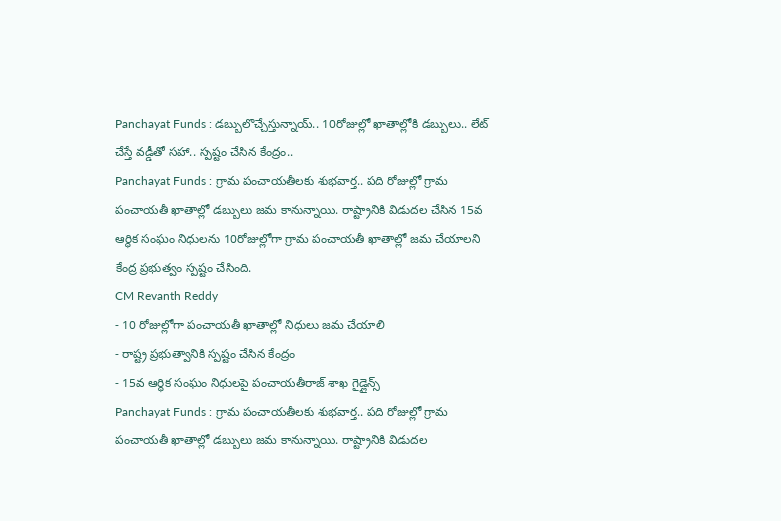Panchayat Funds : డబ్బులొచ్చేస్తున్నాయ్.. 10రోజుల్లో ఖాతాల్లోకి డబ్బులు.. లేట్ చేస్తే వడ్డీతో సహా.. స్పష్టం చేసిన కేంద్రం..
Panchayat Funds : గ్రామ పంచాయతీలకు శుభవార్త.. పది రోజుల్లో గ్రామ పంచాయతీ ఖాతాల్లో డబ్బులు జమ కానున్నాయి. రాష్ట్రానికి విడుదల చేసిన 15వ ఆర్థిక సంఘం నిధులను 10రోజుల్లోగా గ్రామ పంచాయతీ ఖాతాల్లో జమ చేయాలని కేంద్ర ప్రభుత్వం స్పష్టం చేసింది.
CM Revanth Reddy
- 10 రోజుల్లోగా పంచాయతీ ఖాతాల్లో నిధులు జమ చేయాలి
- రాష్ట్ర ప్రభుత్వానికి స్పష్టం చేసిన కేంద్రం
- 15వ ఆర్థిక సంఘం నిధులపై పంచాయతీరాజ్ శాఖ గైడ్లైన్స్
Panchayat Funds : గ్రామ పంచాయతీలకు శుభవార్త.. పది రోజుల్లో గ్రామ పంచాయతీ ఖాతాల్లో డబ్బులు జమ కానున్నాయి. రాష్ట్రానికి విడుదల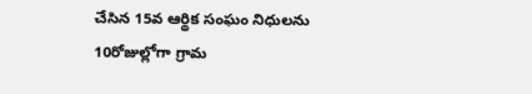చేసిన 15వ ఆర్థిక సంఘం నిధులను 10రోజుల్లోగా గ్రామ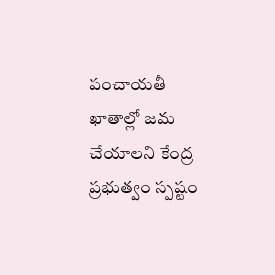పంచాయతీ ఖాతాల్లో జమ చేయాలని కేంద్ర ప్రభుత్వం స్పష్టం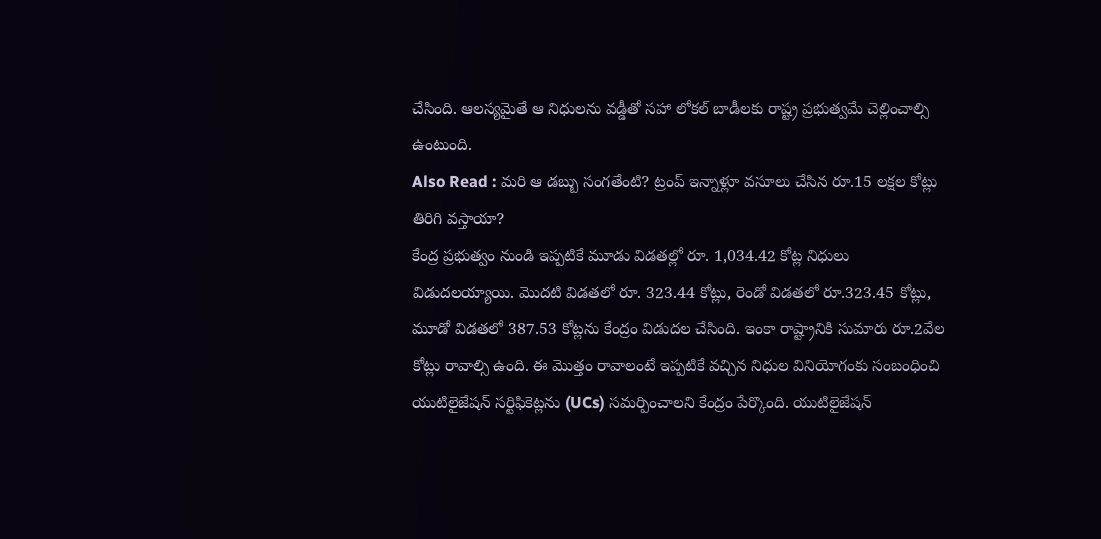చేసింది. ఆలస్యమైతే ఆ నిధులను వడ్డీతో సహా లోకల్ బాడీలకు రాష్ట్ర ప్రభుత్వమే చెల్లించాల్సి ఉంటుంది.
Also Read : మరి ఆ డబ్బు సంగతేంటి? ట్రంప్ ఇన్నాళ్లూ వసూలు చేసిన రూ.15 లక్షల కోట్లు తిరిగి వస్తాయా?
కేంద్ర ప్రభుత్వం నుండి ఇప్పటికే మూడు విడతల్లో రూ. 1,034.42 కోట్ల నిధులు విడుదలయ్యాయి. మొదటి విడతలో రూ. 323.44 కోట్లు, రెండో విడతలో రూ.323.45 కోట్లు, మూడో విడతలో 387.53 కోట్లను కేంద్రం విడుదల చేసింది. ఇంకా రాష్ట్రానికి సుమారు రూ.2వేల కోట్లు రావాల్సి ఉంది. ఈ మొత్తం రావాలంటే ఇప్పటికే వచ్చిన నిధుల వినియోగంకు సంబంధించి యుటిలైజేషన్ సర్టిఫికెట్లను (UCs) సమర్పించాలని కేంద్రం పేర్కొంది. యుటిలైజేషన్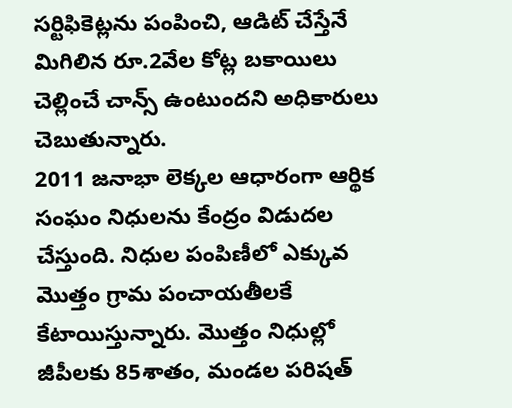సర్టిఫికెట్లను పంపించి, ఆడిట్ చేస్తేనే మిగిలిన రూ.2వేల కోట్ల బకాయిలు చెల్లించే చాన్స్ ఉంటుందని అధికారులు చెబుతున్నారు.
2011 జనాభా లెక్కల ఆధారంగా ఆర్థిక సంఘం నిధులను కేంద్రం విడుదల చేస్తుంది. నిధుల పంపిణీలో ఎక్కువ మొత్తం గ్రామ పంచాయతీలకే కేటాయిస్తున్నారు. మొత్తం నిధుల్లో జీపీలకు 85శాతం, మండల పరిషత్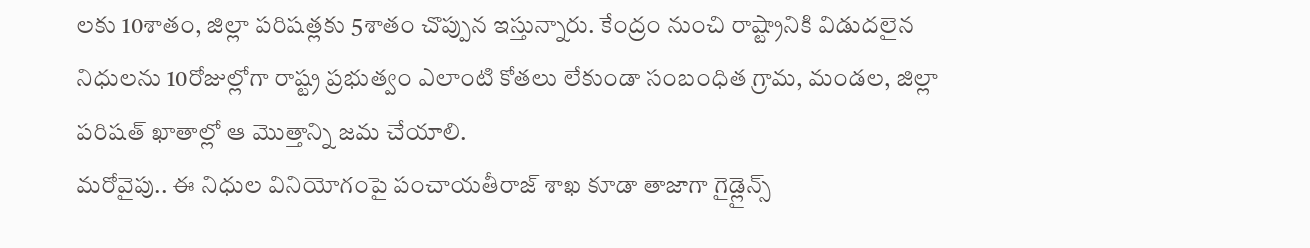లకు 10శాతం, జిల్లా పరిషత్లకు 5శాతం చొప్పున ఇస్తున్నారు. కేంద్రం నుంచి రాష్ట్రానికి విడుదలైన నిధులను 10రోజుల్లోగా రాష్ట్ర ప్రభుత్వం ఎలాంటి కోతలు లేకుండా సంబంధిత గ్రామ, మండల, జిల్లా పరిషత్ ఖాతాల్లో ఆ మొత్తాన్ని జమ చేయాలి.
మరోవైపు.. ఈ నిధుల వినియోగంపై పంచాయతీరాజ్ శాఖ కూడా తాజాగా గైడ్లైన్స్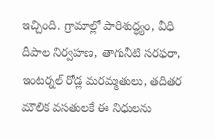ఇచ్చింది. గ్రామాల్లో పారిశుద్ధ్యం, వీధి దీపాల నిర్వహణ, తాగునీటి సరఫరా, ఇంటర్నల్ రోడ్ల మరమ్మతులు, తదితర మౌలిక వసతులకే ఈ నిధులను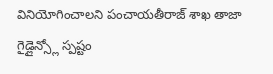వినియోగించాలని పంచాయతీరాజ్ శాఖ తాజా గైడ్లైన్స్లో స్పష్టం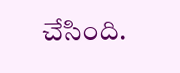చేసింది.